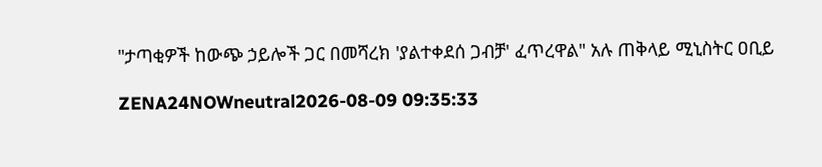"ታጣቂዎች ከውጭ ኃይሎች ጋር በመሻረክ 'ያልተቀደሰ ጋብቻ' ፈጥረዋል" አሉ ጠቅላይ ሚኒስትር ዐቢይ

ZENA24NOWneutral2026-08-09 09:35:33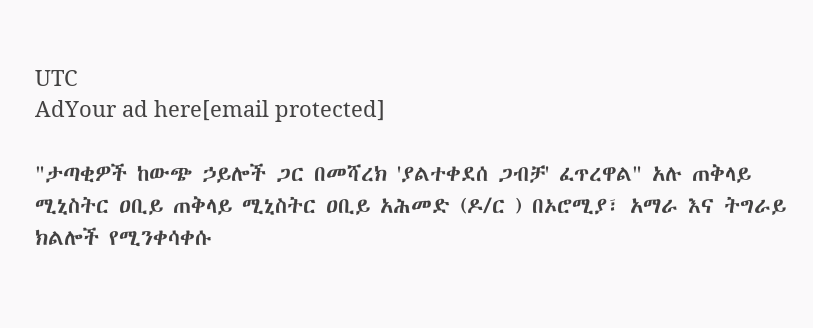UTC
AdYour ad here[email protected]

"ታጣቂዎች ከውጭ ኃይሎች ጋር በመሻረክ 'ያልተቀደሰ ጋብቻ' ፈጥረዋል" አሉ ጠቅላይ ሚኒስትር ዐቢይ ጠቅላይ ሚኒስትር ዐቢይ አሕመድ (ዶ/ር ) በኦሮሚያ፣ አማራ እና ትግራይ ክልሎች የሚንቀሳቀሱ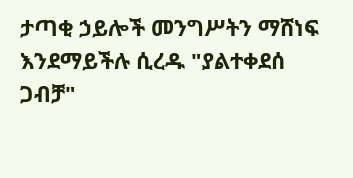ታጣቂ ኃይሎች መንግሥትን ማሸነፍ እንደማይችሉ ሲረዱ "ያልተቀደሰ ጋብቻ"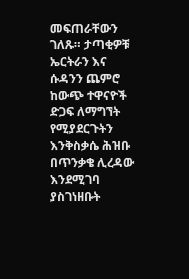መፍጠራቸውን ገለጹ። ታጣቂዎቹ ኤርትራን እና ሱዳንን ጨምሮ ከውጭ ተዋናዮች ድጋፍ ለማግኘት የሚያደርጉትን እንቅስቃሴ ሕዝቡ በጥንቃቄ ሊረዳው እንደሚገባ ያስገነዘቡት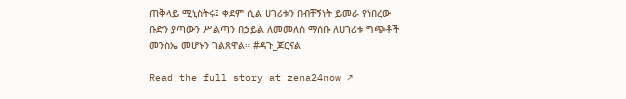ጠቅላይ ሚኒስትሩ፤ ቀደም ሲል ሀገሪቱን በብቸኝነት ይመራ የነበረው ቡድን ያጣውን ሥልጣን በኃይል ለመመለስ ማሰቡ ለሀገሪቱ ግጭቶች መንስኤ መሆኑን ገልጸዋል። #ዳጉ_ጆርናል

Read the full story at zena24now ↗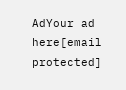AdYour ad here[email protected]